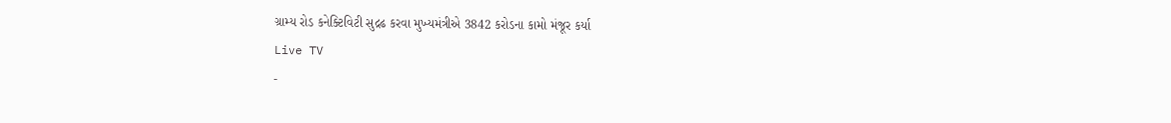ગ્રામ્ય રોડ કનેક્ટિવિટી સુદ્રઢ કરવા મુખ્યમંત્રીએ 3842 કરોડના કામો મંજૂર કર્યા
Live TV
-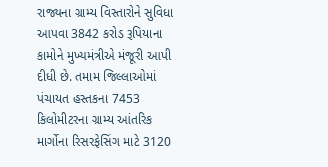રાજ્યના ગ્રામ્ય વિસ્તારોને સુવિધા આપવા 3842 કરોડ રૂપિયાના કામોને મુખ્યમંત્રીએ મંજૂરી આપી દીધી છે. તમામ જિલ્લાઓમાં પંચાયત હસ્તકના 7453 કિલોમીટરના ગ્રામ્ય આંતરિક માર્ગોના રિસરફેસિંગ માટે 3120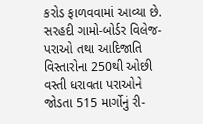કરોડ ફાળવવામાં આવ્યા છે. સરહદી ગામો-બોર્ડર વિલેજ-પરાઓ તથા આદિજાતિ વિસ્તારોના 250થી ઓછી વસ્તી ધરાવતા પરાઓને જોડતા 515 માર્ગોનું રી-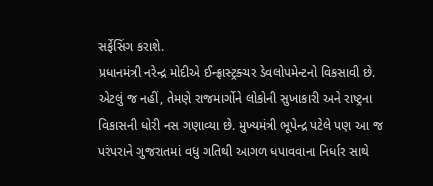સર્ફેસિંગ કરાશે.
પ્રધાનમંત્રી નરેન્દ્ર મોદીએ ઈન્ફ્રાસ્ટ્રક્ચર ડેવલોપમેન્ટનો વિકસાવી છે. એટલું જ નહીં, તેમણે રાજમાર્ગોને લોકોની સુખાકારી અને રાષ્ટ્રના વિકાસની ધોરી નસ ગણાવ્યા છે. મુખ્યમંત્રી ભૂપેન્દ્ર પટેલે પણ આ જ પરંપરાને ગુજરાતમાં વધુ ગતિથી આગળ ધપાવવાના નિર્ધાર સાથે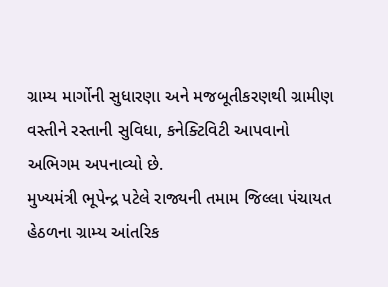ગ્રામ્ય માર્ગોની સુધારણા અને મજબૂતીકરણથી ગ્રામીણ વસ્તીને રસ્તાની સુવિધા, કનેક્ટિવિટી આપવાનો અભિગમ અપનાવ્યો છે.
મુખ્યમંત્રી ભૂપેન્દ્ર પટેલે રાજ્યની તમામ જિલ્લા પંચાયત હેઠળના ગ્રામ્ય આંતરિક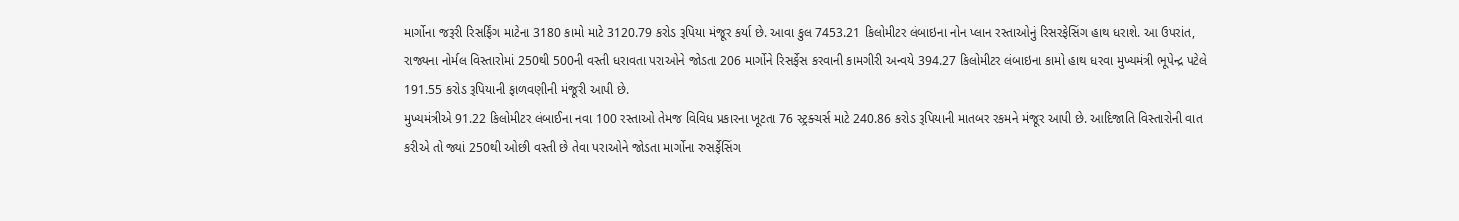માર્ગોના જરૂરી રિસર્ફિંગ માટેના 3180 કામો માટે 3120.79 કરોડ રૂપિયા મંજૂર કર્યા છે. આવા કુલ 7453.21 કિલોમીટર લંબાઇના નોન પ્લાન રસ્તાઓનું રિસરફેસિંગ હાથ ધરાશે. આ ઉપરાંત, રાજ્યના નોર્મલ વિસ્તારોમાં 250થી 500ની વસ્તી ધરાવતા પરાઓને જોડતા 206 માર્ગોને રિસર્ફેસ કરવાની કામગીરી અન્વયે 394.27 કિલોમીટર લંબાઇના કામો હાથ ધરવા મુખ્યમંત્રી ભૂપેન્દ્ર પટેલે 191.55 કરોડ રૂપિયાની ફાળવણીની મંજૂરી આપી છે.
મુખ્યમંત્રીએ 91.22 કિલોમીટર લંબાઈના નવા 100 રસ્તાઓ તેમજ વિવિધ પ્રકારના ખૂટતા 76 સ્ટ્રક્ચર્સ માટે 240.86 કરોડ રૂપિયાની માતબર રકમને મંજૂર આપી છે. આદિજાતિ વિસ્તારોની વાત કરીએ તો જ્યાં 250થી ઓછી વસ્તી છે તેવા પરાઓને જોડતા માર્ગોના રુસર્ફેસિંગ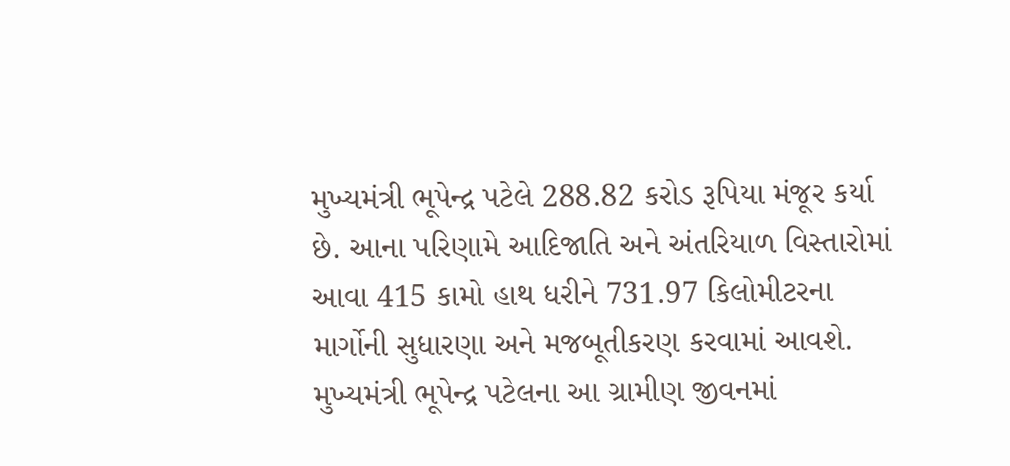મુખ્યમંત્રી ભૂપેન્દ્ર પટેલે 288.82 કરોડ રૂપિયા મંજૂર કર્યા છે. આના પરિણામે આદિજાતિ અને અંતરિયાળ વિસ્તારોમાં આવા 415 કામો હાથ ધરીને 731.97 કિલોમીટરના માર્ગોની સુધારણા અને મજબૂતીકરણ કરવામાં આવશે.
મુખ્યમંત્રી ભૂપેન્દ્ર પટેલના આ ગ્રામીણ જીવનમાં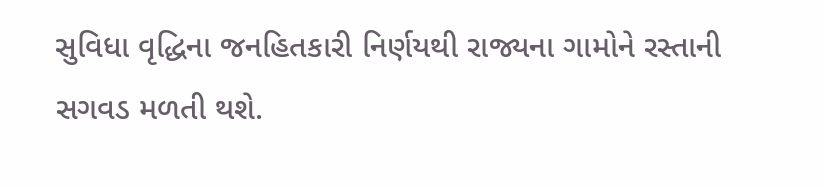સુવિધા વૃદ્ધિના જનહિતકારી નિર્ણયથી રાજ્યના ગામોને રસ્તાની સગવડ મળતી થશે.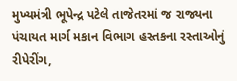મુખ્યમંત્રી ભૂપેન્દ્ર પટેલે તાજેતરમાં જ રાજ્યના પંચાયત માર્ગ મકાન વિભાગ હસ્તકના રસ્તાઓનું રીપેરીંગ,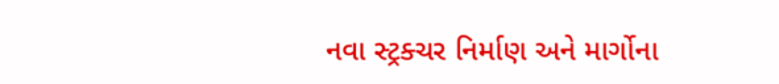નવા સ્ટ્રક્ચર નિર્માણ અને માર્ગોના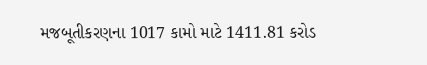મજબૂતીકરણના 1017 કામો માટે 1411.81 કરોડ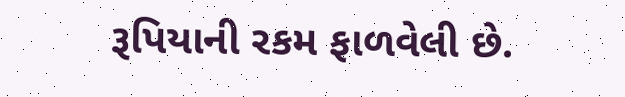રૂપિયાની રકમ ફાળવેલી છે.